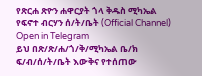የጽርሐ ጽዮን ሐዋርያት ጎላ ቅዱስ ሚካኤል የፍኖተ ብርሃን ሰ/ት/ቤት (Official Channel)
Open in Telegram
ይህ በጽ/ጽ/ሐ/ጎ/ቅ/ሚካኤል ቤ/ክ ፍ/ብ/ሰ/ት/ቤት እውቅና የተሰጠው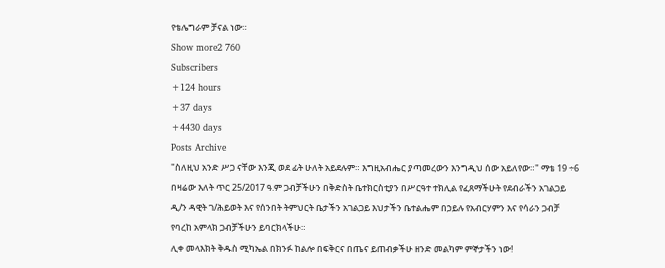የቴሌግራም ቻናል ነው።
Show more2 760
Subscribers
+124 hours
+37 days
+4430 days
Posts Archive
"ስለዚህ አንድ ሥጋ ናቸው እንጂ ወደ ፊት ሁለት አይደሉም። እግዚአብሔር ያጣመረውን እንግዲህ ሰው አይለየው።" ማቴ 19 ÷6
በዛሬው እለት ጥር 25/2017 ዓ.ም ጋብቻችሁን በቅድስት ቤተክርስቲያን በሥርዓተ ተክሊል የፈጸማችሁት የደብራችን አገልጋይ ዲ/ን ዳዊት ገ/ሕይወት እና የሰንበት ትምህርት ቤታችን አገልጋይ እህታችን ቤተልሔም በኃይሉ የአብርሃምን እና የሳራን ጋብቻ የባረከ አምላክ ጋብቻችሁን ይባርክላችሁ።
ሊቀ መላእክት ቅዱስ ሚካኤል በክንፉ ከልሎ በፍቅርና በጤና ይጠብቃችሁ ዘንድ መልካም ምኞታችን ነው!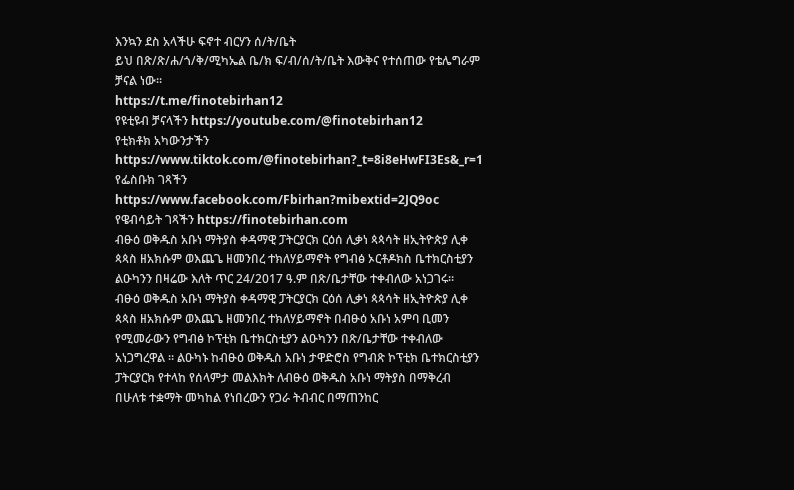እንኳን ደስ አላችሁ ፍኖተ ብርሃን ሰ/ት/ቤት
ይህ በጽ/ጽ/ሐ/ጎ/ቅ/ሚካኤል ቤ/ክ ፍ/ብ/ሰ/ት/ቤት እውቅና የተሰጠው የቴሌግራም ቻናል ነው።
https://t.me/finotebirhan12
የዩቲዩብ ቻናላችን https://youtube.com/@finotebirhan12
የቲክቶክ አካውንታችን https://www.tiktok.com/@finotebirhan?_t=8i8eHwFI3Es&_r=1
የፌስቡክ ገጻችን
https://www.facebook.com/Fbirhan?mibextid=2JQ9oc
የዌብሳይት ገጻችን https://finotebirhan.com
ብፁዕ ወቅዱስ አቡነ ማትያስ ቀዳማዊ ፓትርያርክ ርዕሰ ሊቃነ ጳጳሳት ዘኢትዮጵያ ሊቀ ጳጳስ ዘአክሱም ወእጨጌ ዘመንበረ ተክለሃይማኖት የግብፅ ኦርቶዶክስ ቤተክርስቲያን ልዑካንን በዛሬው እለት ጥር 24/2017 ዓ.ም በጽ/ቤታቸው ተቀብለው አነጋገሩ።
ብፁዕ ወቅዱስ አቡነ ማትያስ ቀዳማዊ ፓትርያርክ ርዕሰ ሊቃነ ጳጳሳት ዘኢትዮጵያ ሊቀ ጳጳስ ዘአክሱም ወእጨጌ ዘመንበረ ተክለሃይማኖት በብፁዕ አቡነ አምባ ቢመን የሚመራውን የግብፅ ኮፕቲክ ቤተክርስቲያን ልዑካንን በጽ/ቤታቸው ተቀብለው አነጋግረዋል ። ልዑካኑ ከብፁዕ ወቅዱስ አቡነ ታዋድሮስ የግብጽ ኮፕቲክ ቤተክርስቲያን ፓትርያርክ የተላከ የሰላምታ መልእክት ለብፁዕ ወቅዱስ አቡነ ማትያስ በማቅረብ በሁለቱ ተቋማት መካከል የነበረውን የጋራ ትብብር በማጠንከር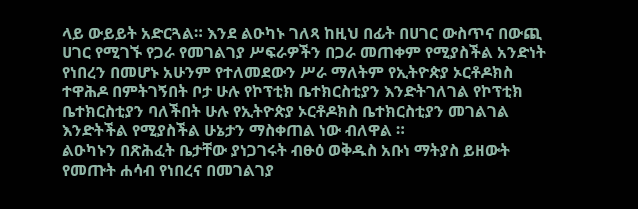ላይ ውይይት አድርጓል። እንደ ልዑካኑ ገለጻ ከዚህ በፊት በሀገር ውስጥና በውጪ ሀገር የሚገኙ የጋራ የመገልገያ ሥፍራዎችን በጋራ መጠቀም የሚያስችል አንድነት የነበረን በመሆኑ አሁንም የተለመደውን ሥራ ማለትም የኢትዮጵያ ኦርቶዶክስ ተዋሕዶ በምትገኝበት ቦታ ሁሉ የኮፕቲክ ቤተክርስቲያን እንድትገለገል የኮፕቲክ ቤተክርስቲያን ባለችበት ሁሉ የኢትዮጵያ ኦርቶዶክስ ቤተክርስቲያን መገልገል እንድትችል የሚያስችል ሁኔታን ማስቀጠል ነው ብለዋል ።
ልዑካኑን በጽሕፈት ቤታቸው ያነጋገሩት ብፁዕ ወቅዱስ አቡነ ማትያስ ይዘውት የመጡት ሐሳብ የነበረና በመገልገያ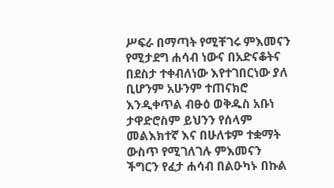ሥፍራ በማጣት የሚቸገሩ ምእመናን የሚታደግ ሐሳብ ነውና በአድናቆትና በደስታ ተቀብለነው እየተገበርነው ያለ ቢሆንም አሁንም ተጠናክሮ እንዲቀጥል ብፁዕ ወቅዱስ አቡነ ታዋድሮስም ይህንን የሰላም መልእክተኛ እና በሁለቱም ተቋማት ውስጥ የሚገለገሉ ምእመናን ችግርን የፈታ ሐሳብ በልዑካኑ በኩል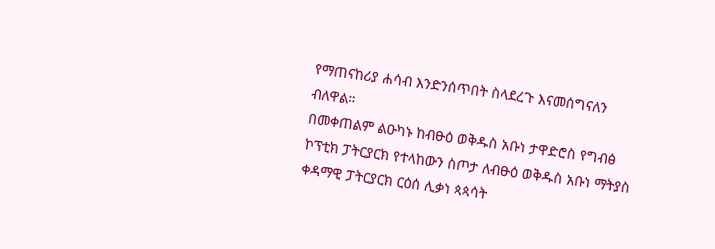የማጠናከሪያ ሐሳብ እንድንሰጥበት ስላደረጉ እናመሰግናለን ብለዋል።
በመቀጠልም ልዑካኑ ከብፁዕ ወቅዱስ አቡነ ታዋድሮስ የግብፅ ኮፕቲክ ፓትርያርክ የተላከውን ስጦታ ለብፁዕ ወቅዱስ አቡነ ማትያስ ቀዳማዊ ፓትርያርክ ርዕሰ ሊቃነ ጳጳሳት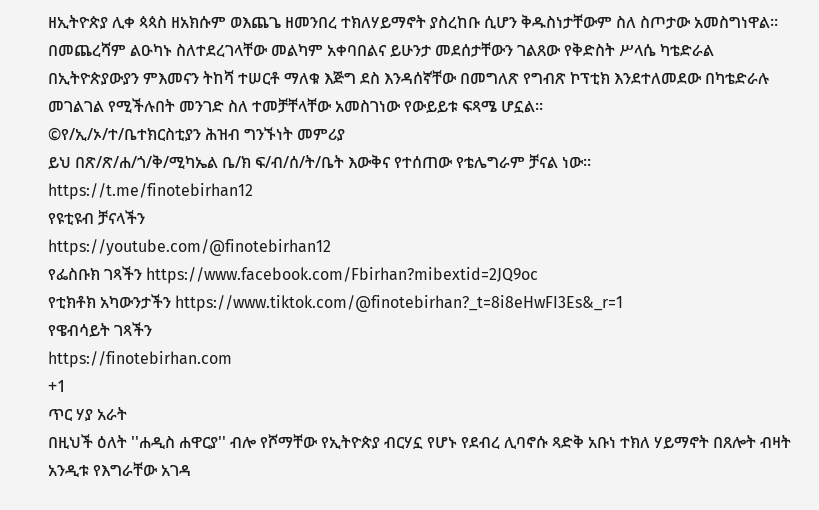ዘኢትዮጵያ ሊቀ ጳጳስ ዘአክሱም ወእጨጌ ዘመንበረ ተክለሃይማኖት ያስረከቡ ሲሆን ቅዱስነታቸውም ስለ ስጦታው አመስግነዋል። በመጨረሻም ልዑካኑ ስለተደረገላቸው መልካም አቀባበልና ይሁንታ መደሰታቸውን ገልጸው የቅድስት ሥላሴ ካቴድራል በኢትዮጵያውያን ምእመናን ትከሻ ተሠርቶ ማለቁ እጅግ ደስ እንዳሰኛቸው በመግለጽ የግብጽ ኮፕቲክ እንደተለመደው በካቴድራሉ መገልገል የሚችሉበት መንገድ ስለ ተመቻቸላቸው አመስገነው የውይይቱ ፍጻሜ ሆኗል።
©የ/ኢ/ኦ/ተ/ቤተክርስቲያን ሕዝብ ግንኙነት መምሪያ
ይህ በጽ/ጽ/ሐ/ጎ/ቅ/ሚካኤል ቤ/ክ ፍ/ብ/ሰ/ት/ቤት እውቅና የተሰጠው የቴሌግራም ቻናል ነው።
https://t.me/finotebirhan12
የዩቲዩብ ቻናላችን
https://youtube.com/@finotebirhan12
የፌስቡክ ገጻችን https://www.facebook.com/Fbirhan?mibextid=2JQ9oc
የቲክቶክ አካውንታችን https://www.tiktok.com/@finotebirhan?_t=8i8eHwFI3Es&_r=1
የዌብሳይት ገጻችን
https://finotebirhan.com
+1
ጥር ሃያ አራት
በዚህች ዕለት ''ሐዲስ ሐዋርያ'' ብሎ የሾማቸው የኢትዮጵያ ብርሃኗ የሆኑ የደብረ ሊባኖሱ ጻድቅ አቡነ ተክለ ሃይማኖት በጸሎት ብዛት አንዲቱ የእግራቸው አገዳ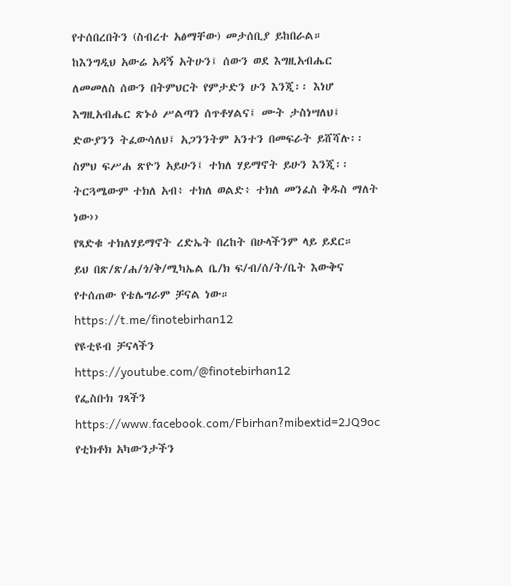የተሰበረበትን (ስብረተ አፅማቸው) መታሰቢያ ይከበራል።
ከእንግዲህ አውሬ አዳኝ አትሁን፤ ሰውን ወደ እግዚአብሔር ለመመለስ ሰውን በትምህርት የምታድን ሁን እንጂ፡፡ እነሆ እግዚአብሔር ጽኑዕ ሥልጣን ሰጥቶሃልና፤ ሙት ታስነሣለህ፤ ድውያንን ትፈውሳለህ፤ አጋንንትም አንተን በመፍራት ይሸሻሉ፡፡ ስምህ ፍሥሐ ጽዮን አይሁን፤ ተክለ ሃይማኖት ይሁን እንጂ፡፡ ትርጓሜውም ተክለ አብ፥ ተክለ ወልድ፥ ተክለ መንፈስ ቅዱስ ማለት ነው››
የጻድቁ ተክለሃይማኖት ረድኤት በረከት በሁላችንም ላይ ይደር።
ይህ በጽ/ጽ/ሐ/ጎ/ቅ/ሚካኤል ቤ/ክ ፍ/ብ/ሰ/ት/ቤት እውቅና የተሰጠው የቴሌግራም ቻናል ነው።
https://t.me/finotebirhan12
የዩቲዩብ ቻናላችን
https://youtube.com/@finotebirhan12
የፌስቡክ ገጻችን https://www.facebook.com/Fbirhan?mibextid=2JQ9oc
የቲክቶክ አካውንታችን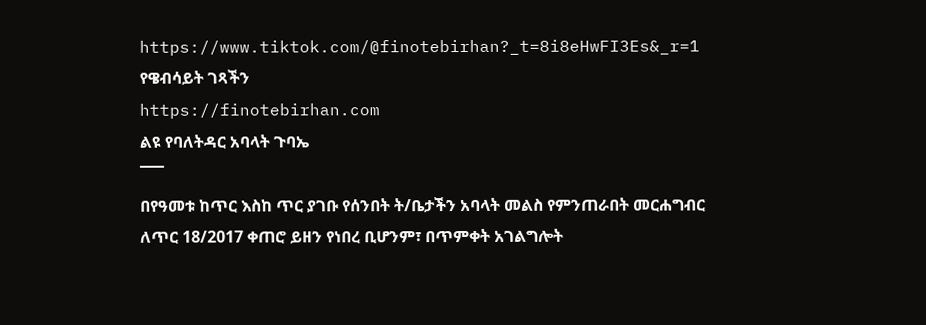https://www.tiktok.com/@finotebirhan?_t=8i8eHwFI3Es&_r=1
የዌብሳይት ገጻችን
https://finotebirhan.com
ልዩ የባለትዳር አባላት ጉባኤ
¯¯¯
በየዓመቱ ከጥር እስከ ጥር ያገቡ የሰንበት ት/ቤታችን አባላት መልስ የምንጠራበት መርሐግብር ለጥር 18/2017 ቀጠሮ ይዘን የነበረ ቢሆንም፣ በጥምቀት አገልግሎት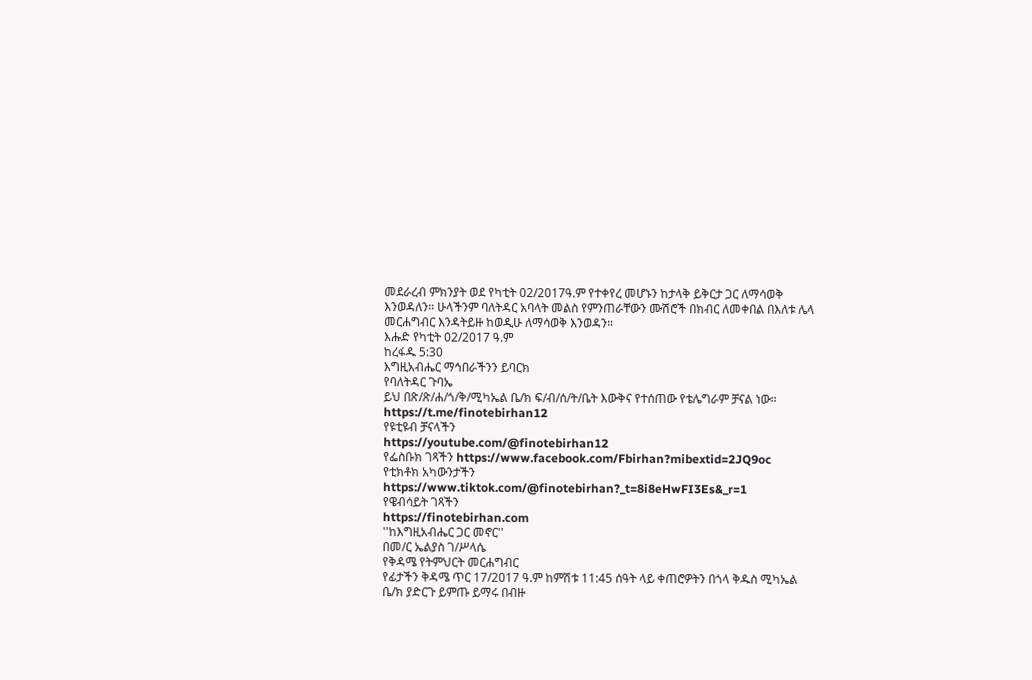መደራረብ ምክንያት ወደ የካቲት 02/2017ዓ.ም የተቀየረ መሆኑን ከታላቅ ይቅርታ ጋር ለማሳወቅ እንወዳለን። ሁላችንም ባለትዳር አባላት መልስ የምንጠራቸውን ሙሽሮች በክብር ለመቀበል በእለቱ ሌላ መርሐግብር እንዳትይዙ ከወዲሁ ለማሳወቅ እንወዳን።
እሑድ የካቲት 02/2017 ዓ.ም
ከረፋዱ 5:30
እግዚአብሔር ማኅበራችንን ይባርክ
የባለትዳር ጉባኤ
ይህ በጽ/ጽ/ሐ/ጎ/ቅ/ሚካኤል ቤ/ክ ፍ/ብ/ሰ/ት/ቤት እውቅና የተሰጠው የቴሌግራም ቻናል ነው።
https://t.me/finotebirhan12
የዩቲዩብ ቻናላችን
https://youtube.com/@finotebirhan12
የፌስቡክ ገጻችን https://www.facebook.com/Fbirhan?mibextid=2JQ9oc
የቲክቶክ አካውንታችን https://www.tiktok.com/@finotebirhan?_t=8i8eHwFI3Es&_r=1
የዌብሳይት ገጻችን
https://finotebirhan.com
''ከእግዚአብሔር ጋር መኖር''
በመ/ር ኤልያስ ገ/ሥላሴ
የቅዳሜ የትምህርት መርሐግብር
የፊታችን ቅዳሜ ጥር 17/2017 ዓ.ም ከምሽቱ 11:45 ሰዓት ላይ ቀጠሮዎትን በጎላ ቅዱስ ሚካኤል ቤ/ክ ያድርጉ ይምጡ ይማሩ በብዙ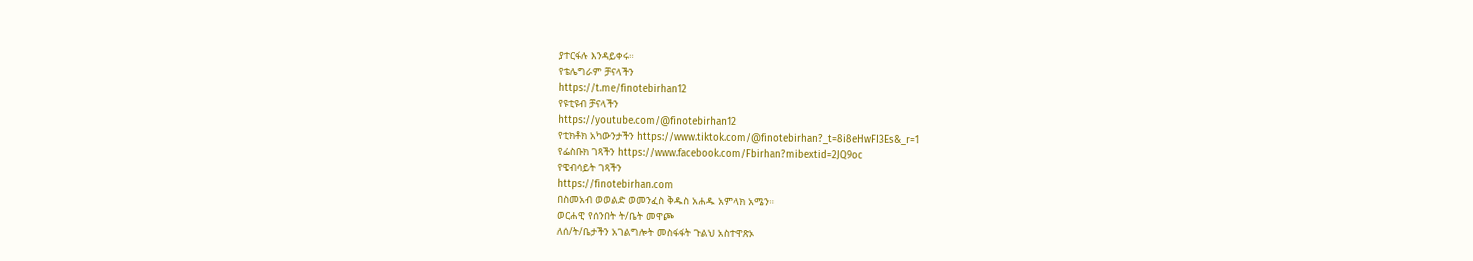ያተርፋሉ እንዳይቀሩ።
የቴሌግራም ቻናላችን
https://t.me/finotebirhan12
የዩቲዩብ ቻናላችን
https://youtube.com/@finotebirhan12
የቲክቶክ አካውንታችን https://www.tiktok.com/@finotebirhan?_t=8i8eHwFI3Es&_r=1
የፌስቡክ ገጻችን https://www.facebook.com/Fbirhan?mibextid=2JQ9oc
የዌብሳይት ገጻችን
https://finotebirhan.com
በስመአብ ወወልድ ወመንፈስ ቅዱስ አሐዱ አምላክ አሜን።
ወርሐዊ የሰንበት ት/ቤት መዋጮ
ለሰ/ት/ቤታችን አገልግሎት መስፋፋት ጉልህ አስተዋጽኦ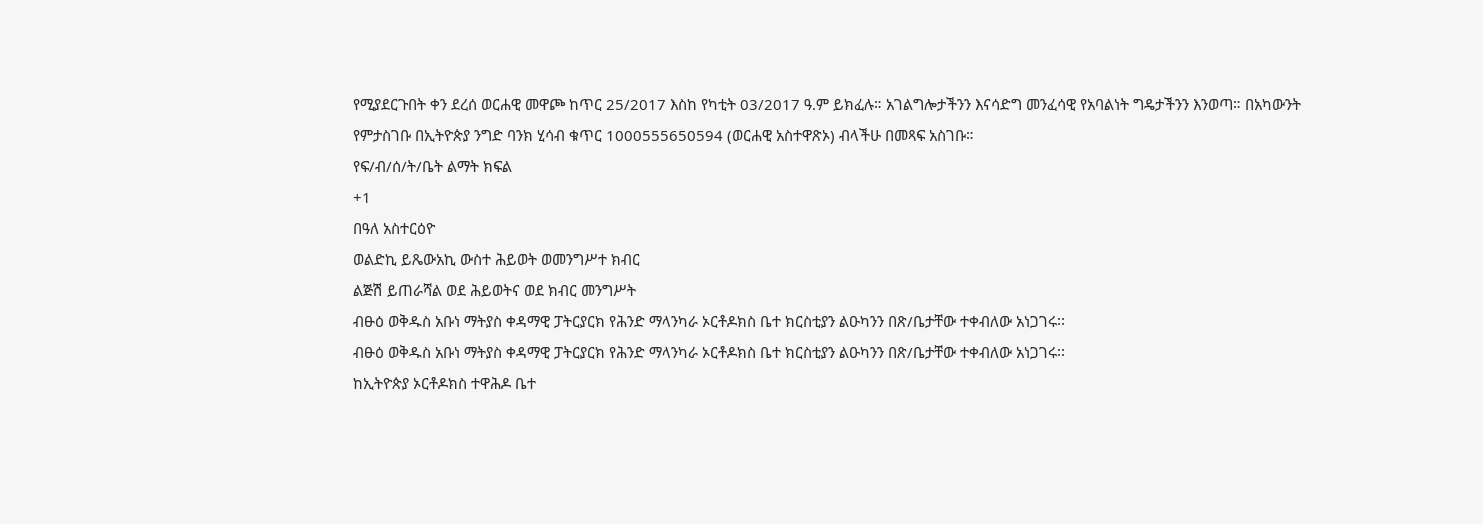የሚያደርጉበት ቀን ደረሰ ወርሐዊ መዋጮ ከጥር 25/2017 እስከ የካቲት 03/2017 ዓ.ም ይክፈሉ። አገልግሎታችንን እናሳድግ መንፈሳዊ የአባልነት ግዴታችንን እንወጣ። በአካውንት የምታስገቡ በኢትዮጵያ ንግድ ባንክ ሂሳብ ቁጥር 1000555650594 (ወርሐዊ አስተዋጽኦ) ብላችሁ በመጻፍ አስገቡ።
የፍ/ብ/ሰ/ት/ቤት ልማት ክፍል
+1
በዓለ አስተርዕዮ
ወልድኪ ይጼውአኪ ውስተ ሕይወት ወመንግሥተ ክብር
ልጅሽ ይጠራሻል ወደ ሕይወትና ወደ ክብር መንግሥት
ብፁዕ ወቅዱስ አቡነ ማትያስ ቀዳማዊ ፓትርያርክ የሕንድ ማላንካራ ኦርቶዶክስ ቤተ ክርስቲያን ልዑካንን በጽ/ቤታቸው ተቀብለው አነጋገሩ፡፡
ብፁዕ ወቅዱስ አቡነ ማትያስ ቀዳማዊ ፓትርያርክ የሕንድ ማላንካራ ኦርቶዶክስ ቤተ ክርስቲያን ልዑካንን በጽ/ቤታቸው ተቀብለው አነጋገሩ፡፡
ከኢትዮጵያ ኦርቶዶክስ ተዋሕዶ ቤተ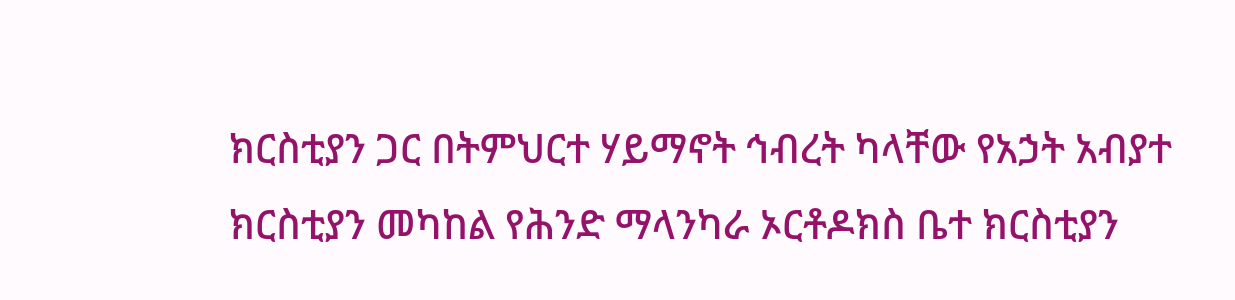ክርስቲያን ጋር በትምህርተ ሃይማኖት ኅብረት ካላቸው የአኃት አብያተ ክርስቲያን መካከል የሕንድ ማላንካራ ኦርቶዶክስ ቤተ ክርስቲያን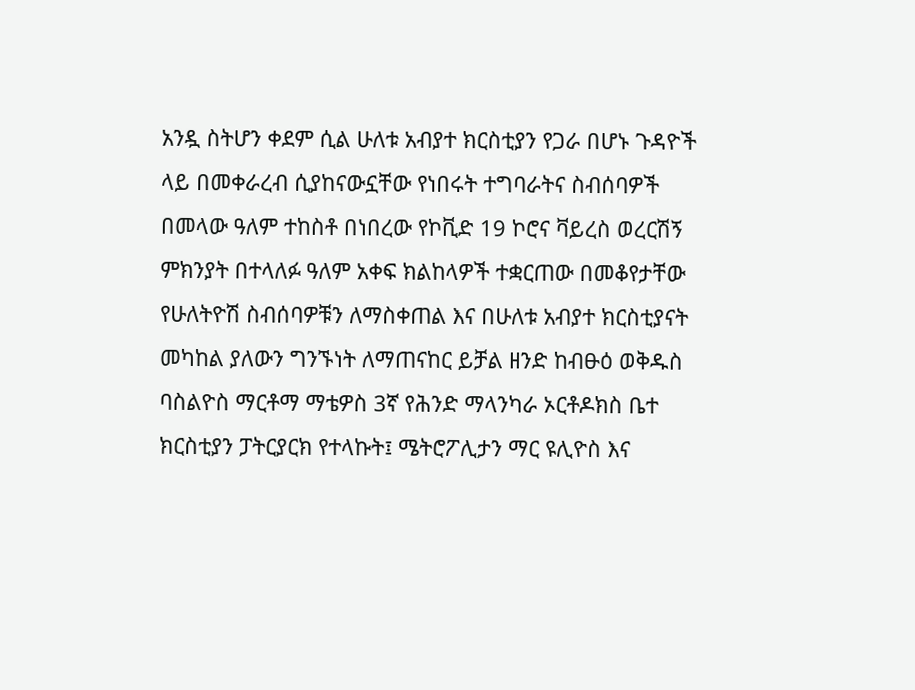አንዷ ስትሆን ቀደም ሲል ሁለቱ አብያተ ክርስቲያን የጋራ በሆኑ ጉዳዮች ላይ በመቀራረብ ሲያከናውኗቸው የነበሩት ተግባራትና ስብሰባዎች በመላው ዓለም ተከስቶ በነበረው የኮቪድ 19 ኮሮና ቫይረስ ወረርሽኝ ምክንያት በተላለፉ ዓለም አቀፍ ክልከላዎች ተቋርጠው በመቆየታቸው የሁለትዮሽ ስብሰባዎቹን ለማስቀጠል እና በሁለቱ አብያተ ክርስቲያናት መካከል ያለውን ግንኙነት ለማጠናከር ይቻል ዘንድ ከብፁዕ ወቅዱስ ባስልዮስ ማርቶማ ማቴዎስ 3ኛ የሕንድ ማላንካራ ኦርቶዶክስ ቤተ ክርስቲያን ፓትርያርክ የተላኩት፤ ሜትሮፖሊታን ማር ዩሊዮስ እና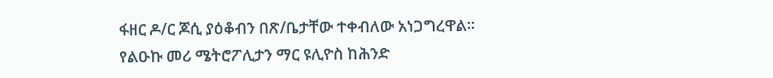ፋዘር ዶ/ር ጆሲ ያዕቆብን በጽ/ቤታቸው ተቀብለው አነጋግረዋል፡፡
የልዑኩ መሪ ሜትሮፖሊታን ማር ዩሊዮስ ከሕንድ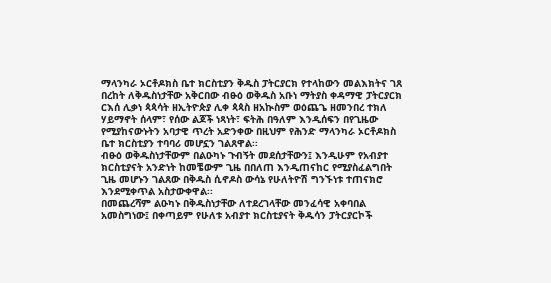ማላንካራ ኦርቶዶክስ ቤተ ክርስቲያን ቅዱስ ፓትርያርክ የተላከውን መልእክትና ገጸ በረከት ለቅዱስነታቸው አቅርበው ብፁዕ ወቅዱስ አቡነ ማትያስ ቀዳማዊ ፓትርያርክ ርእሰ ሊቃነ ጳጳሳት ዘኢትዮጵያ ሊቀ ጳጳስ ዘአኲስም ወዕጨጌ ዘመንበረ ተክለ ሃይማኖት ሰላም፣ የሰው ልጆች ነጻነት፣ ፍትሕ በዓለም እንዲሰፍን በየጊዜው የሚያከናውኑትን አባታዊ ጥረት አድንቀው በዚህም የሕንድ ማላንካራ ኦርቶዶክስ ቤተ ክርስቲያን ተባባሪ መሆኗን ገልጸዋል፡፡
ብፁዕ ወቅዱስነታቸውም በልዑካኑ ጉብኝት መደሰታቸውን፤ እንዲሁም የአብያተ ክርስቲያናት አንድነት ከመቼውም ጊዜ በበለጠ እንዲጠናከር የሚያስፈልግበት ጊዜ መሆኑን ገልጸው በቅዱስ ሲኖዶስ ውሳኔ የሁለትዮሽ ግንኙነቱ ተጠናክሮ እንደሚቀጥል አስታውቀዋል፡፡
በመጨረሻም ልዑካኑ በቅዱስነታቸው ለተደረገላቸው መንፈሳዊ አቀባበል አመስግነው፤ በቀጣይም የሁለቱ አብያተ ክርስቲያናት ቅዱሳን ፓትርያርኮች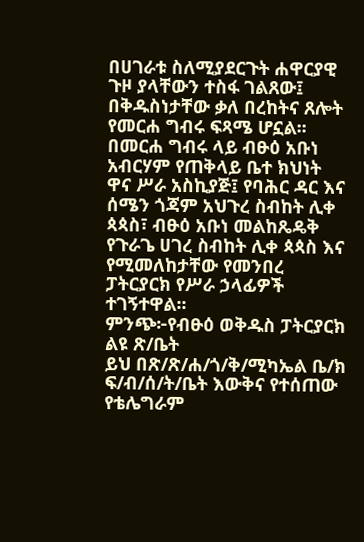በሀገራቱ ስለሚያደርጉት ሐዋርያዊ ጉዞ ያላቸውን ተስፋ ገልጸው፤ በቅዱስነታቸው ቃለ በረከትና ጸሎት የመርሐ ግብሩ ፍጻሜ ሆኗል፡፡
በመርሐ ግብሩ ላይ ብፁዕ አቡነ አብርሃም የጠቅላይ ቤተ ክህነት ዋና ሥራ አስኪያጅ፤ የባሕር ዳር እና ሰሜን ጎጃም አህጉረ ስብከት ሊቀ ጳጳስ፣ ብፁዕ አቡነ መልከጼዴቅ የጉራጌ ሀገረ ስብከት ሊቀ ጳጳስ እና የሚመለከታቸው የመንበረ ፓትርያርክ የሥራ ኃላፊዎች ተገኝተዋል፡፡
ምንጭ፦የብፁዕ ወቅዱስ ፓትርያርክ ልዩ ጽ/ቤት
ይህ በጽ/ጽ/ሐ/ጎ/ቅ/ሚካኤል ቤ/ክ ፍ/ብ/ሰ/ት/ቤት እውቅና የተሰጠው የቴሌግራም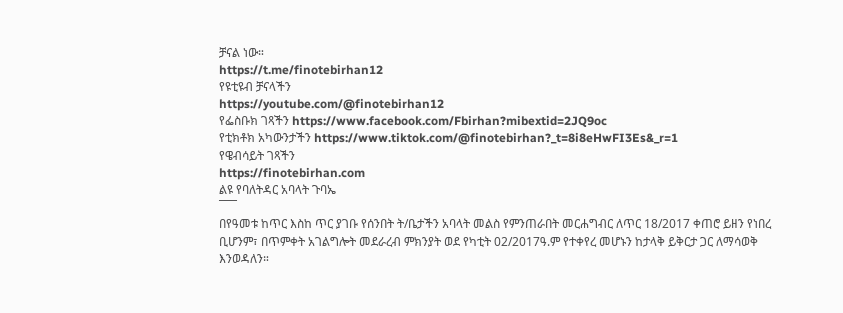ቻናል ነው።
https://t.me/finotebirhan12
የዩቲዩብ ቻናላችን
https://youtube.com/@finotebirhan12
የፌስቡክ ገጻችን https://www.facebook.com/Fbirhan?mibextid=2JQ9oc
የቲክቶክ አካውንታችን https://www.tiktok.com/@finotebirhan?_t=8i8eHwFI3Es&_r=1
የዌብሳይት ገጻችን
https://finotebirhan.com
ልዩ የባለትዳር አባላት ጉባኤ
¯¯¯
በየዓመቱ ከጥር እስከ ጥር ያገቡ የሰንበት ት/ቤታችን አባላት መልስ የምንጠራበት መርሐግብር ለጥር 18/2017 ቀጠሮ ይዘን የነበረ ቢሆንም፣ በጥምቀት አገልግሎት መደራረብ ምክንያት ወደ የካቲት 02/2017ዓ.ም የተቀየረ መሆኑን ከታላቅ ይቅርታ ጋር ለማሳወቅ እንወዳለን።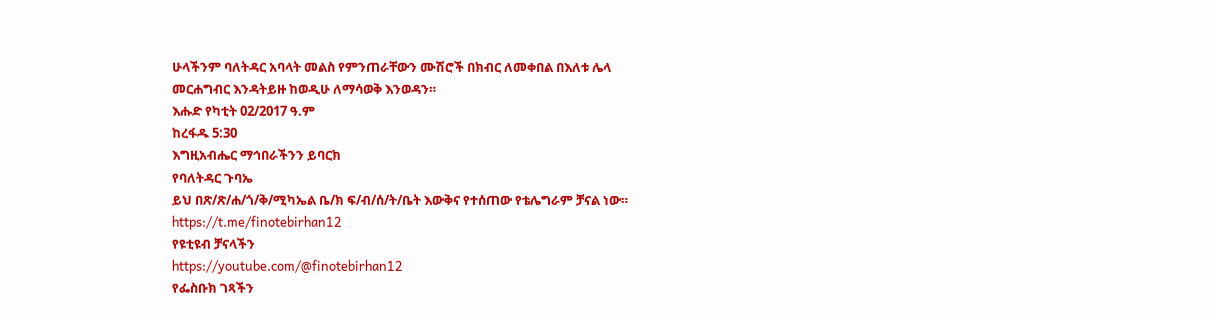ሁላችንም ባለትዳር አባላት መልስ የምንጠራቸውን ሙሽሮች በክብር ለመቀበል በእለቱ ሌላ መርሐግብር እንዳትይዙ ከወዲሁ ለማሳወቅ እንወዳን።
እሑድ የካቲት 02/2017 ዓ.ም
ከረፋዱ 5:30
እግዚአብሔር ማኅበራችንን ይባርክ
የባለትዳር ጉባኤ
ይህ በጽ/ጽ/ሐ/ጎ/ቅ/ሚካኤል ቤ/ክ ፍ/ብ/ሰ/ት/ቤት እውቅና የተሰጠው የቴሌግራም ቻናል ነው።
https://t.me/finotebirhan12
የዩቲዩብ ቻናላችን
https://youtube.com/@finotebirhan12
የፌስቡክ ገጻችን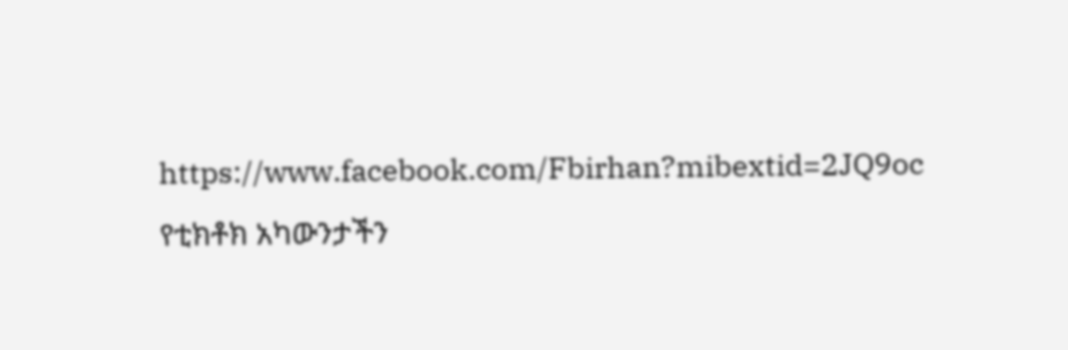https://www.facebook.com/Fbirhan?mibextid=2JQ9oc
የቲክቶክ አካውንታችን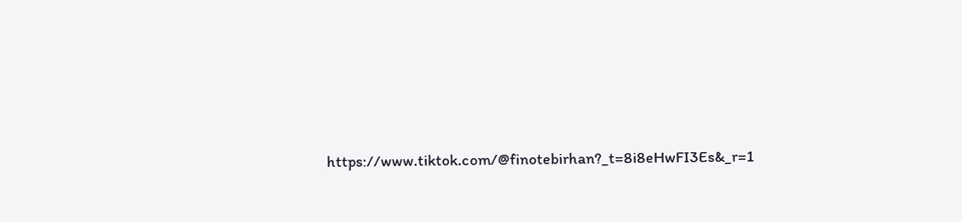https://www.tiktok.com/@finotebirhan?_t=8i8eHwFI3Es&_r=1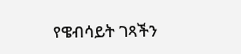የዌብሳይት ገጻችን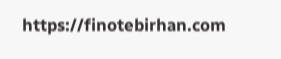https://finotebirhan.com